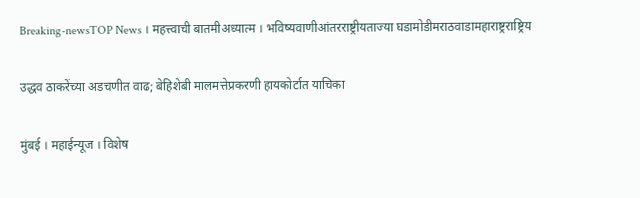Breaking-newsTOP News । महत्त्वाची बातमीअध्यात्म । भविष्यवाणीआंतरराष्ट्रीयताज्या घडामोडीमराठवाडामहाराष्ट्रराष्ट्रिय

उद्धव ठाकरेंच्या अडचणीत वाढ; बेहिशेबी मालमत्तेप्रकरणी हायकोर्टात याचिका

मुंबई । महाईन्यूज । विशेष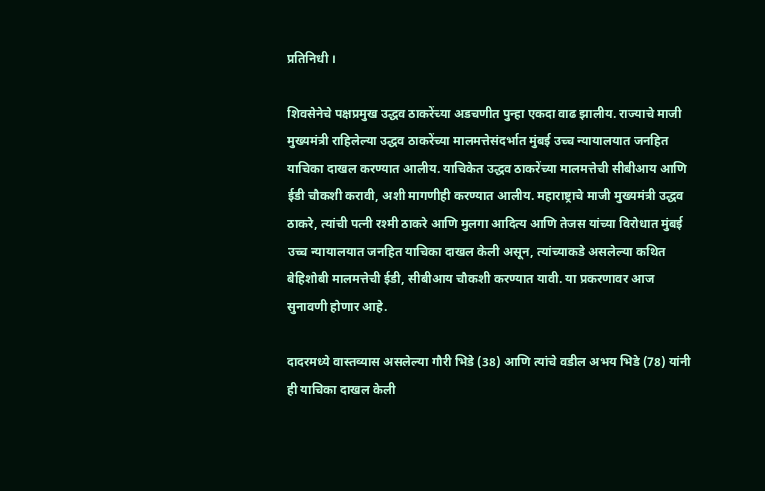प्रतिनिधी ।

शिवसेनेचे पक्षप्रमुख उद्धव ठाकरेंच्या अडचणीत पुन्हा एकदा वाढ झालीय. राज्याचे माजी मुख्यमंत्री राहिलेल्या उद्धव ठाकरेंच्या मालमत्तेसंदर्भात मुंबई उच्च न्यायालयात जनहित याचिका दाखल करण्यात आलीय. याचिकेत उद्धव ठाकरेंच्या मालमत्तेची सीबीआय आणि ईडी चौकशी करावी, अशी मागणीही करण्यात आलीय. महाराष्ट्राचे माजी मुख्यमंत्री उद्धव ठाकरे, त्यांची पत्नी रश्मी ठाकरे आणि मुलगा आदित्य आणि तेजस यांच्या विरोधात मुंबई उच्च न्यायालयात जनहित याचिका दाखल केली असून, त्यांच्याकडे असलेल्या कथित बेहिशोबी मालमत्तेची ईडी, सीबीआय चौकशी करण्यात यावी. या प्रकरणावर आज सुनावणी होणार आहे.

दादरमध्ये वास्तव्यास असलेल्या गौरी भिडे (38) आणि त्यांचे वडील अभय भिडे (78) यांनी ही याचिका दाखल केली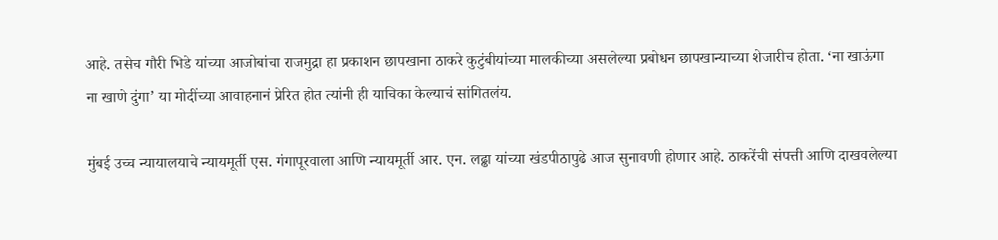आहे. तसेच गौरी भिडे यांच्या आजोबांचा राजमुद्रा हा प्रकाशन छापखाना ठाकरे कुटुंबीयांच्या मालकीच्या असलेल्या प्रबोधन छापखान्याच्या शेजारीच होता. ‘ना खाऊंगा ना खाणे दुंगा’ या मोदींच्या आवाहनानं प्रेरित होत त्यांनी ही याचिका केल्याचं सांगितलंय.

मुंबई उच्च न्यायालयाचे न्यायमूर्ती एस. गंगापूरवाला आणि न्यायमूर्ती आर. एन. लढ्ढा यांच्या खंडपीठापुढे आज सुनावणी होणार आहे. ठाकरेंची संपत्ती आणि दाखवलेल्या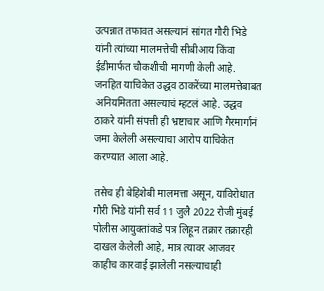उत्पन्नात तफावत असल्यानं सांगत गौरी भिडे यांनी त्यांच्या मालमत्तेची सीबीआय किंवा ईडीमार्फत चौकशीची मागणी केली आहे. जनहित याचिकेत उद्धव ठाकरेंच्या मालमत्तेबाबत अनियमितता असल्याचं म्हटलं आहे. उद्धव ठाकरे यांनी संपत्ती ही भ्रष्टाचार आणि गैरमार्गानं जमा केलेली असल्याचा आरोप याचिकेत करण्यात आला आहे.

तसेच ही बेहिशेबी मालमत्ता असून, याविरोधात गौरी भिडे यांनी सर्व 11 जुलै 2022 रोजी मुंबई पोलीस आयुक्तांकडे पत्र लिहून तक्रार तक्रारही दाखल केलेली आहे, मात्र त्यावर आजवर काहीच कारवाई झालेली नसल्याचाही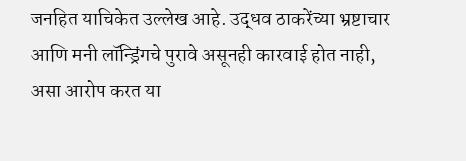जनहित याचिकेत उल्लेख आहे. उद्धव ठाकरेंच्या भ्रष्टाचार आणि मनी लॉन्ड्रिंगचे पुरावे असूनही कारवाई होत नाही, असा आरोप करत या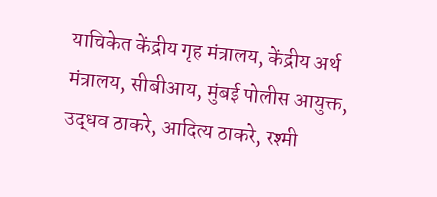याचिकेत केंद्रीय गृह मंत्रालय, केंद्रीय अर्थ मंत्रालय, सीबीआय, मुंबई पोलीस आयुक्त, उद्धव ठाकरे, आदित्य ठाकरे, रश्मी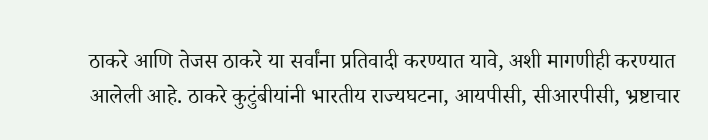ठाकरे आणि तेजस ठाकरे या सर्वांना प्रतिवादी करण्यात यावे, अशी मागणीही करण्यात आलेली आहे. ठाकरे कुटुंबीयांनी भारतीय राज्यघटना, आयपीसी, सीआरपीसी, भ्रष्टाचार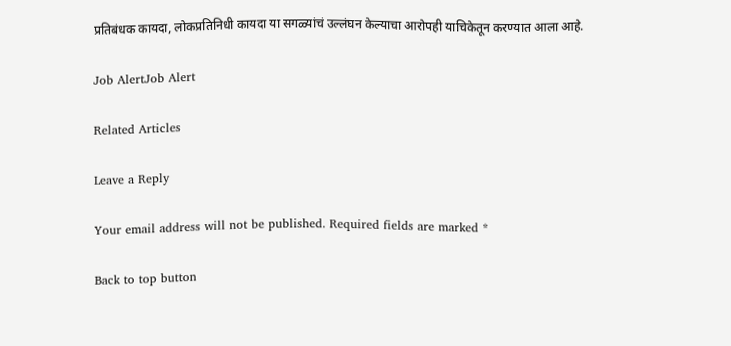प्रतिबंधक कायदा, लोकप्रतिनिधी कायदा या सगळ्यांचं उल्लंघन केल्याचा आरोपही याचिकेतून करण्यात आला आहे.

Job AlertJob Alert

Related Articles

Leave a Reply

Your email address will not be published. Required fields are marked *

Back to top button